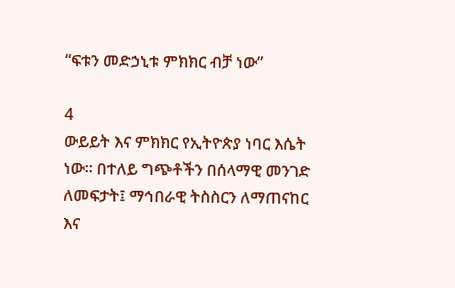“ፍቱን መድኃኒቱ ምክክር ብቻ ነው”

4
ውይይት እና ምክክር የኢትዮጵያ ነባር እሴት ነው። በተለይ ግጭቶችን በሰላማዊ መንገድ ለመፍታት፤ ማኅበራዊ ትስስርን ለማጠናከር እና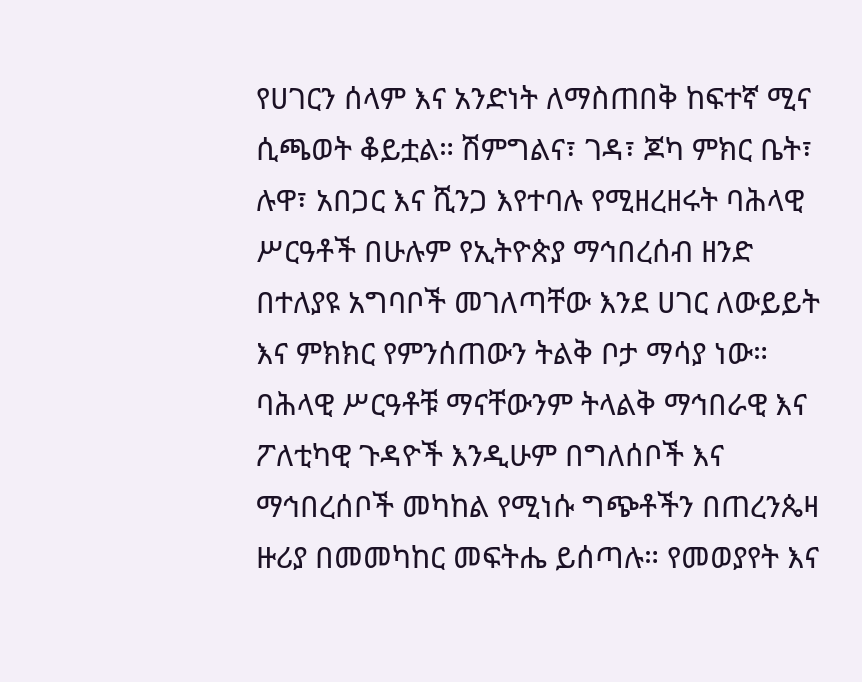የሀገርን ሰላም እና አንድነት ለማስጠበቅ ከፍተኛ ሚና ሲጫወት ቆይቷል። ሽምግልና፣ ገዳ፣ ጆካ ምክር ቤት፣ ሉዋ፣ አበጋር እና ሺንጋ እየተባሉ የሚዘረዘሩት ባሕላዊ ሥርዓቶች በሁሉም የኢትዮጵያ ማኅበረሰብ ዘንድ በተለያዩ አግባቦች መገለጣቸው እንደ ሀገር ለውይይት እና ምክክር የምንሰጠውን ትልቅ ቦታ ማሳያ ነው።
ባሕላዊ ሥርዓቶቹ ማናቸውንም ትላልቅ ማኅበራዊ እና ፖለቲካዊ ጉዳዮች እንዲሁም በግለሰቦች እና ማኅበረሰቦች መካከል የሚነሱ ግጭቶችን በጠረንጴዛ ዙሪያ በመመካከር መፍትሔ ይሰጣሉ። የመወያየት እና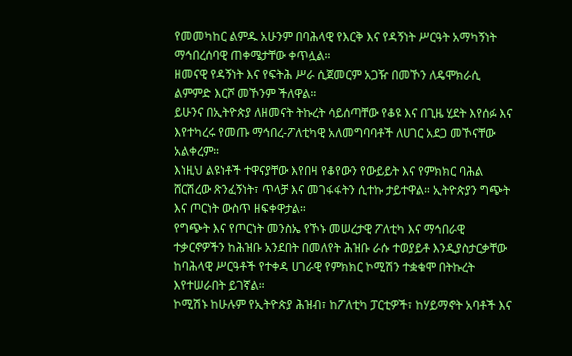የመመካከር ልምዱ አሁንም በባሕላዊ የእርቅ እና የዳኝነት ሥርዓት አማካኝነት ማኅበረሰባዊ ጠቀሜታቸው ቀጥሏል።
ዘመናዊ የዳኝነት እና የፍትሕ ሥራ ሲጀመርም አጋዥ በመኾን ለዴሞክራሲ ልምምድ እርሾ መኾንም ችለዋል።
ይሁንና በኢትዮጵያ ለዘመናት ትኩረት ሳይሰጣቸው የቆዩ እና በጊዜ ሂደት እየሰፉ እና እየተካረሩ የመጡ ማኅበረ-ፖለቲካዊ አለመግባባቶች ለሀገር አደጋ መኾናቸው አልቀረም።
እነዚህ ልዩነቶች ተዋናያቸው እየበዛ የቆየውን የውይይት እና የምክክር ባሕል ሸርሽረው ጽንፈኝነት፣ ጥላቻ እና መገፋፋትን ሲተኩ ታይተዋል። ኢትዮጵያን ግጭት እና ጦርነት ውስጥ ዘፍቀዋታል።
የግጭት እና የጦርነት መንስኤ የኾኑ መሠረታዊ ፖለቲካ እና ማኅበራዊ ተቃርኖዎችን ከሕዝቡ አንደበት በመለየት ሕዝቡ ራሱ ተወያይቶ እንዲያስታርቃቸው ከባሕላዊ ሥርዓቶች የተቀዳ ሀገራዊ የምክክር ኮሚሽን ተቋቁሞ በትኩረት እየተሠራበት ይገኛል።
ኮሚሽኑ ከሁሉም የኢትዮጵያ ሕዝብ፣ ከፖለቲካ ፓርቲዎች፣ ከሃይማኖት አባቶች እና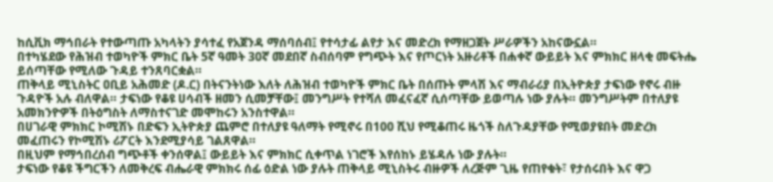ከሲቪክ ማኅበራት የተውጣጡ አካላትን ያሳተፈ የአጀንዳ ማሰባሰብ፤ የተሳታፊ ልየታ እና መድረክ የማዘጋጀት ሥራዎችን አከናውኗል።
በተካሄደው የሕዝብ ተወካዮች ምክር ቤት 5ኛ ዓመት 30ኛ መደበኛ ስብሰባም የግጭት እና የጦርነት አዙሪቶች በሐቀኛ ውይይት እና ምክክር ዘላቂ መፍትሔ ይሰጣቸው የሚለው ጉዳይ ተንጸባርቋል።
ጠቅላይ ሚኒስትር ዐቢይ አሕመድ (ዶ.ር) በትናንትነው እለት ለሕዝብ ተወካዮች ምክር ቤት በሰጡት ምላሽ እና ማብራሪያ በኢትዮጵያ ታፍነው የኖሩ ብዙ ጉዳዮች አሉ ብለዋል። ታፍነው የቆዩ ሀሳብች ዘመን ሲመቻቸው፤ መንግሥት የተሻለ መፈናፈኛ ሲሰጣቸው ይወጣሉ ነው ያሉት። መንግሥትም በተለያዩ አመክንዮዎች በትዕግስት ለማስተናገድ መሞከሩን አንስተዋል።
በሀገራዊ ምክክር ኮሚሽኑ በድፍን ኢትዮጵያ ጨምሮ በተለያዩ ዓለማት የሚኖሩ በ100 ሺህ የሚቆጠሩ ዜጎች ስለጉዳያቸው የሚወያዩበት መድረክ መፈጠሩን የኮሚሽኑ ሪፖርት እንደሚያሳይ ገልጸዋል።
በዚህም የማኅበረሰብ ግጭቶች ቀንሰዋል፤ ውይይት እና ምክክር ሲቀጥል ነገሮች እየሰከኑ ይሄዳሉ ነው ያሉት።
ታፍነው የቆዩ ችግርችን ለመቅረፍ ብሔራዊ ምክክሩ ሰፊ ዕድል ነው ያሉት ጠቅላይ ሚኒስትሩ ብዙዎች ለረጅም ጊዜ የጠየቁት፣ የታሰሩበት እና ዋጋ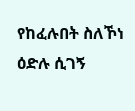የከፈሉበት ስለኾነ ዕድሉ ሲገኝ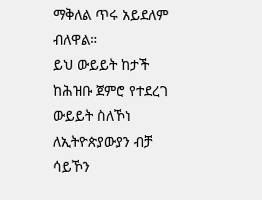ማቅለል ጥሩ አይደለም ብለዋል።
ይህ ውይይት ከታች ከሕዝቡ ጀምሮ የተደረገ ውይይት ስለኾነ ለኢትዮጵያውያን ብቻ ሳይኾን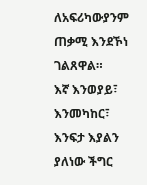ለአፍሪካውያንም ጠቃሚ እንደኾነ ገልጸዋል።
እኛ እንወያይ፣ እንመካከር፣ እንፍታ እያልን ያለነው ችግር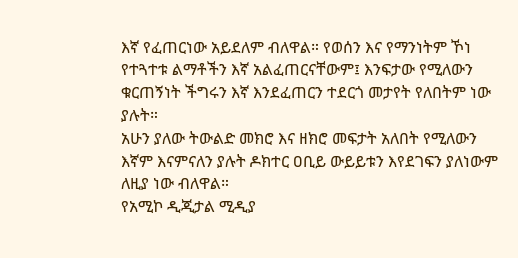እኛ የፈጠርነው አይደለም ብለዋል። የወሰን እና የማንነትም ኾነ የተጓተቱ ልማቶችን እኛ አልፈጠርናቸውም፤ እንፍታው የሚለውን ቁርጠኝነት ችግሩን እኛ እንደፈጠርን ተደርጎ መታየት የለበትም ነው ያሉት።
አሁን ያለው ትውልድ መክሮ እና ዘክሮ መፍታት አለበት የሚለውን እኛም እናምናለን ያሉት ዶክተር ዐቢይ ውይይቱን እየደገፍን ያለነውም ለዚያ ነው ብለዋል።
የአሚኮ ዲጂታል ሚዲያ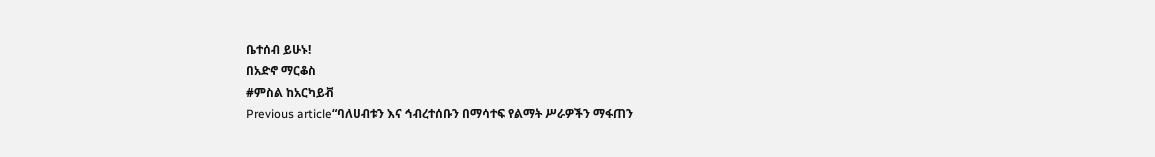ቤተሰብ ይሁኑ!
በአድኖ ማርቆስ
#ምስል ከአርካይቭ
Previous article“ባለሀብቱን እና ኅብረተሰቡን በማሳተፍ የልማት ሥራዎችን ማፋጠን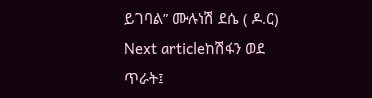ይገባል” ሙሉነሽ ደሴ ( ዶ.ር)
Next articleከሽፋን ወደ ጥራት፤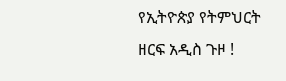የኢትዮጵያ የትምህርት ዘርፍ አዲስ ጉዞ !